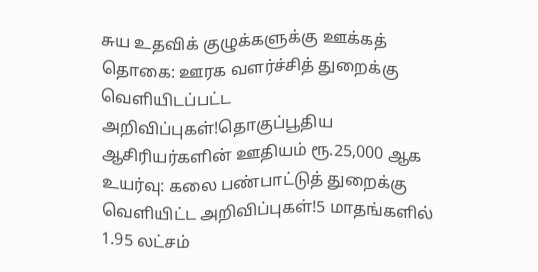சுய உதவிக் குழுக்களுக்கு ஊக்கத் தொகை: ஊரக வளர்ச்சித் துறைக்கு வெளியிடப்பட்ட அறிவிப்புகள்!தொகுப்பூதிய ஆசிரியர்களின் ஊதியம் ரூ.25,000 ஆக உயர்வு: கலை பண்பாட்டுத் துறைக்கு வெளியிட்ட அறிவிப்புகள்!5 மாதங்களில் 1.95 லட்சம்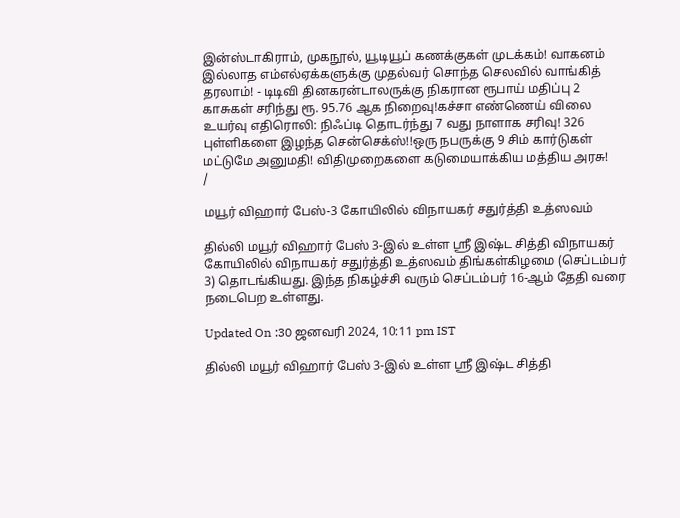இன்ஸ்டாகிராம், முகநூல், யூடியூப் கணக்குகள் முடக்கம்! வாகனம் இல்லாத எம்எல்ஏக்களுக்கு முதல்வர் சொந்த செலவில் வாங்கித் தரலாம்! - டிடிவி தினகரன்டாலருக்கு நிகரான ரூபாய் மதிப்பு 2 காசுகள் சரிந்து ரூ. 95.76 ஆக நிறைவு!கச்சா எண்ணெய் விலை உயர்வு எதிரொலி: நிஃப்டி தொடர்ந்து 7 வது நாளாக சரிவு! 326 புள்ளிகளை இழந்த சென்செக்ஸ்!!ஒரு நபருக்கு 9 சிம் கார்டுகள் மட்டுமே அனுமதி! விதிமுறைகளை கடுமையாக்கிய மத்திய அரசு!
/

மயூர் விஹார் பேஸ்-3 கோயிலில் விநாயகர் சதுர்த்தி உத்ஸவம்

தில்லி மயூர் விஹார் பேஸ் 3-இல் உள்ள ஸ்ரீ இஷ்ட சித்தி விநாயகர் கோயிலில் விநாயகர் சதுர்த்தி உத்ஸவம் திங்கள்கிழமை (செப்டம்பர் 3) தொடங்கியது. இந்த நிகழ்ச்சி வரும் செப்டம்பர் 16-ஆம் தேதி வரை நடைபெற உள்ளது.

Updated On :30 ஜனவரி 2024, 10:11 pm IST

தில்லி மயூர் விஹார் பேஸ் 3-இல் உள்ள ஸ்ரீ இஷ்ட சித்தி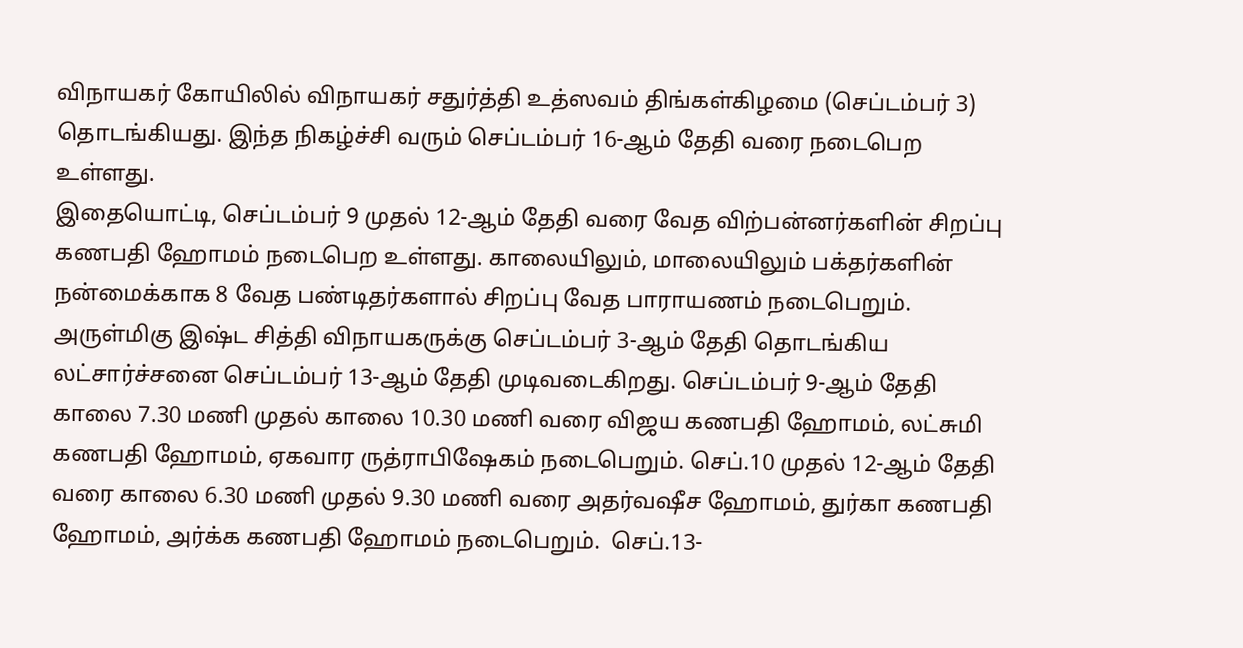விநாயகர் கோயிலில் விநாயகர் சதுர்த்தி உத்ஸவம் திங்கள்கிழமை (செப்டம்பர் 3) தொடங்கியது. இந்த நிகழ்ச்சி வரும் செப்டம்பர் 16-ஆம் தேதி வரை நடைபெற உள்ளது.
இதையொட்டி, செப்டம்பர் 9 முதல் 12-ஆம் தேதி வரை வேத விற்பன்னர்களின் சிறப்பு கணபதி ஹோமம் நடைபெற உள்ளது. காலையிலும், மாலையிலும் பக்தர்களின் நன்மைக்காக 8 வேத பண்டிதர்களால் சிறப்பு வேத பாராயணம் நடைபெறும். அருள்மிகு இஷ்ட சித்தி விநாயகருக்கு செப்டம்பர் 3-ஆம் தேதி தொடங்கிய லட்சார்ச்சனை செப்டம்பர் 13-ஆம் தேதி முடிவடைகிறது. செப்டம்பர் 9-ஆம் தேதி காலை 7.30 மணி முதல் காலை 10.30 மணி வரை விஜய கணபதி ஹோமம், லட்சுமி கணபதி ஹோமம், ஏகவார ருத்ராபிஷேகம் நடைபெறும். செப்.10 முதல் 12-ஆம் தேதி வரை காலை 6.30 மணி முதல் 9.30 மணி வரை அதர்வஷீச ஹோமம், துர்கா கணபதி ஹோமம், அர்க்க கணபதி ஹோமம் நடைபெறும்.  செப்.13-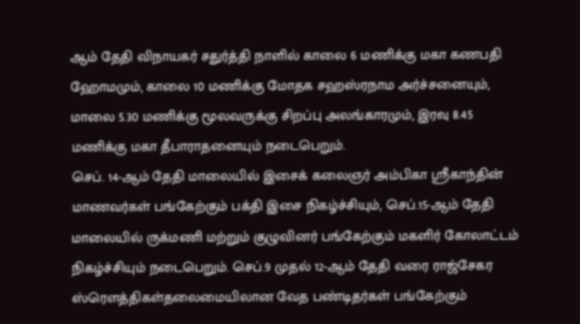ஆம் தேதி விநாயகர் சதுர்த்தி நாளில் காலை 6 மணிக்கு மகா கணபதி ஹோமமும், காலை 10 மணிக்கு மோதக சஹஸ்ரநாம அர்ச்சனையும், மாலை 5.30 மணிக்கு மூலவருக்கு சிறப்பு அலங்காரமும், இரவு 8.45 மணிக்கு மகா தீபாராதனையும் நடைபெறும்.
செப். 14-ஆம் தேதி மாலையில் இசைக் கலைஞர் அம்பிகா ஸ்ரீகாந்தின் மாணவர்கள் பங்கேற்கும் பக்தி இசை நிகழ்ச்சியும், செப்.15-ஆம் தேதி மாலையில் ருக்மணி மற்றும் குழுவினர் பங்கேற்கும் மகளிர் கோலாட்டம் நிகழ்ச்சியும் நடைபெறும். செப்.9 முதல் 12-ஆம் தேதி வரை ராஜ்சேகர ஸ்ரௌத்திகள்தலைமையிலான வேத பண்டிதர்கள் பங்கேற்கும்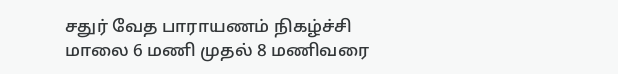சதுர் வேத பாராயணம் நிகழ்ச்சி மாலை 6 மணி முதல் 8 மணிவரை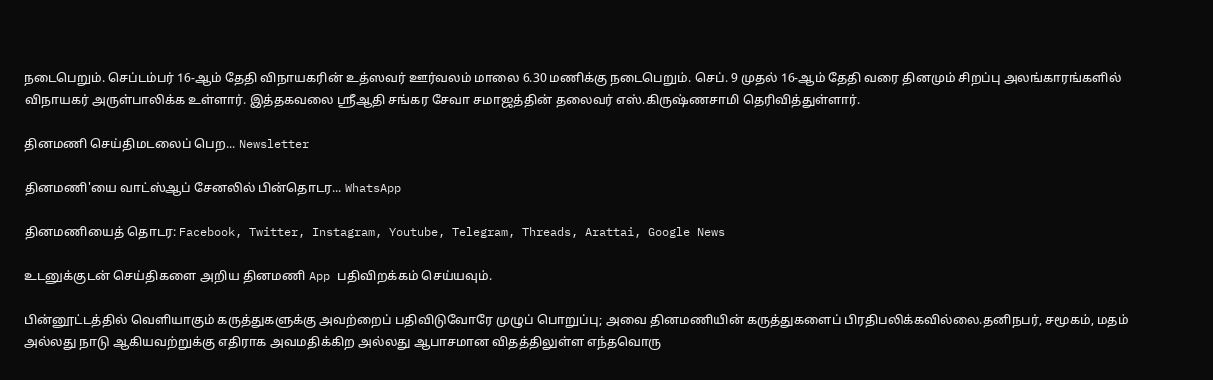நடைபெறும். செப்டம்பர் 16-ஆம் தேதி விநாயகரின் உத்ஸவர் ஊர்வலம் மாலை 6.30 மணிக்கு நடைபெறும். செப். 9 முதல் 16-ஆம் தேதி வரை தினமும் சிறப்பு அலங்காரங்களில் விநாயகர் அருள்பாலிக்க உள்ளார். இத்தகவலை ஸ்ரீஆதி சங்கர சேவா சமாஜத்தின் தலைவர் எஸ்.கிருஷ்ணசாமி தெரிவித்துள்ளார்.

தினமணி செய்திமடலைப் பெற... Newsletter

தினமணி'யை வாட்ஸ்ஆப் சேனலில் பின்தொடர... WhatsApp

தினமணியைத் தொடர: Facebook, Twitter, Instagram, Youtube, Telegram, Threads, Arattai, Google News

உடனுக்குடன் செய்திகளை அறிய தினமணி App பதிவிறக்கம் செய்யவும்.

பின்னூட்டத்தில் வெளியாகும் கருத்துகளுக்கு அவற்றைப் பதிவிடுவோரே முழுப் பொறுப்பு; அவை தினமணியின் கருத்துகளைப் பிரதிபலிக்கவில்லை.தனிநபர், சமூகம், மதம் அல்லது நாடு ஆகியவற்றுக்கு எதிராக அவமதிக்கிற அல்லது ஆபாசமான விதத்திலுள்ள எந்தவொரு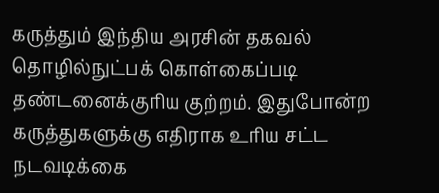கருத்தும் இந்திய அரசின் தகவல் தொழில்நுட்பக் கொள்கைப்படி தண்டனைக்குரிய குற்றம். இதுபோன்ற கருத்துகளுக்கு எதிராக உரிய சட்ட நடவடிக்கை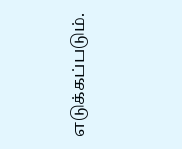எடுக்கப்படும்.